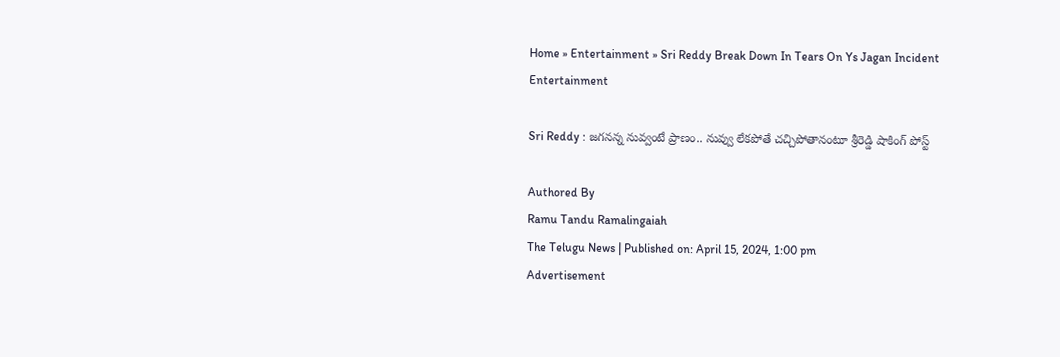Home » Entertainment » Sri Reddy Break Down In Tears On Ys Jagan Incident
Entertainment

Sri Reddy : జ‌గ‌నన్న నువ్వంటే ప్రాణం.. నువ్వు లేక‌పోతే చ‌చ్చిపోతానంటూ శ్రీరెడ్డి షాకింగ్ పోస్ట్

Authored By
Ramu Tandu Ramalingaiah
The Telugu News | Published on: April 15, 2024, 1:00 pm
Advertisement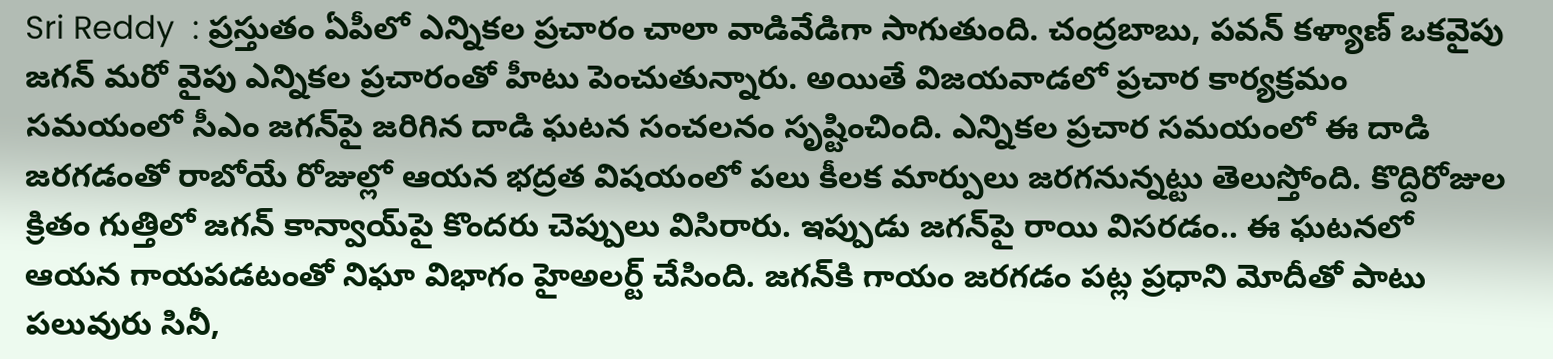Sri Reddy  : ప్ర‌స్తుతం ఏపీలో ఎన్నిక‌ల ప్ర‌చారం చాలా వాడివేడిగా సాగుతుంది. చంద్ర‌బాబు, ప‌వ‌న్ క‌ళ్యాణ్ ఒక‌వైపు జ‌గ‌న్ మ‌రో వైపు ఎన్నిక‌ల ప్ర‌చారంతో హీటు పెంచుతున్నారు. అయితే విజయవాడలో ప్ర‌చార కార్య‌క్ర‌మం స‌మ‌యంలో సీఎం జగన్‌పై జరిగిన దాడి ఘటన సంచలనం సృష్టించింది. ఎన్నికల ప్రచార సమయంలో ఈ దాడి జరగడంతో రాబోయే రోజుల్లో ఆయన భద్రత విషయంలో పలు కీలక మార్పులు జరగనున్నట్టు తెలుస్తోంది. కొద్దిరోజుల క్రితం గుత్తిలో జగన్ కాన్వాయ్‌పై కొందరు చెప్పులు విసిరారు. ఇప్పుడు జగన్‌పై రాయి విసరడం.. ఈ ఘటనలో ఆయన గాయపడటంతో నిఘా విభాగం హైఅల‌ర్ట్ చేసింది. జ‌గ‌న్‌కి గాయం జ‌ర‌గ‌డం ప‌ట్ల ప్ర‌ధాని మోదీతో పాటు ప‌లువురు సినీ,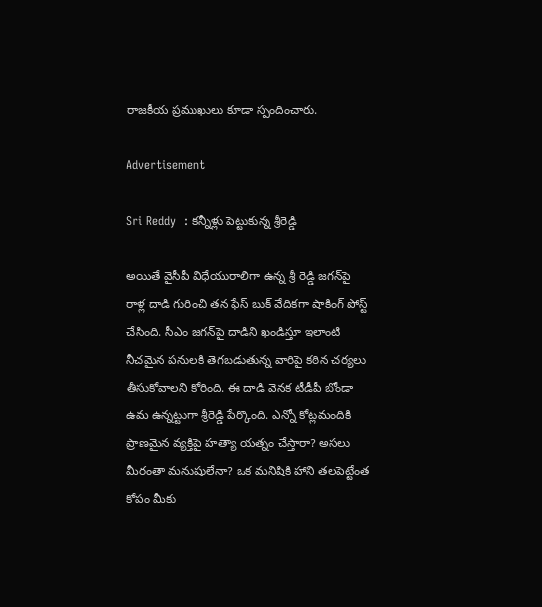రాజ‌కీయ ప్ర‌ముఖులు కూడా స్పందించారు.

Advertisement

Sri Reddy  : క‌న్నీళ్లు పెట్టుకున్న శ్రీరెడ్డి

అయితే వైసీపీ విధేయురాలిగా ఉన్న శ్రీ రెడ్డి జగన్‌పై రాళ్ల దాడి గురించి త‌న ఫేస్ బుక్ వేదిక‌గా షాకింగ్ పోస్ట్ చేసింది. సీఎం జగన్‌పై దాడిని ఖండిస్తూ ఇలాంటి నీచమైన పనులకి తెగబడుతున్న వారిపై కఠిన చర్యలు తీసుకోవాల‌ని కోరింది. ఈ దాడి వెన‌క టీడీపీ బోండా ఉమ ఉన్న‌ట్టుగా శ్రీరెడ్డి పేర్కొంది. ఎన్నో కోట్లమందికి ప్రాణమైన వ్యక్తిపై హత్యా యత్నం చేస్తారా? అసలు మీరంతా మనుషులేనా? ఒక మనిషికి హాని తలపెట్టేంత కోపం మీకు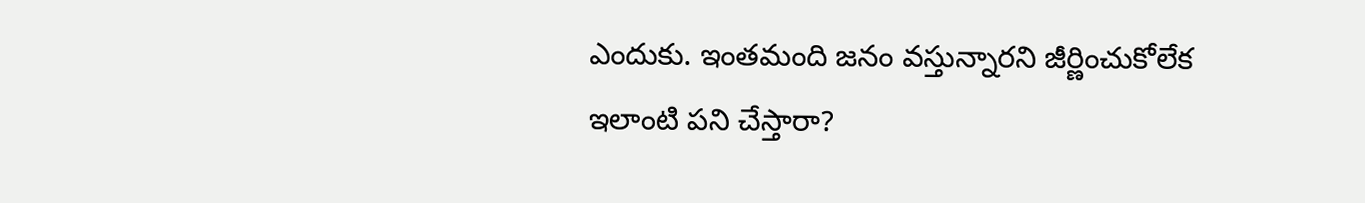ఎందుకు. ఇంతమంది జనం వస్తున్నారని జీర్ణించుకోలేక ఇలాంటి పని చేస్తారా?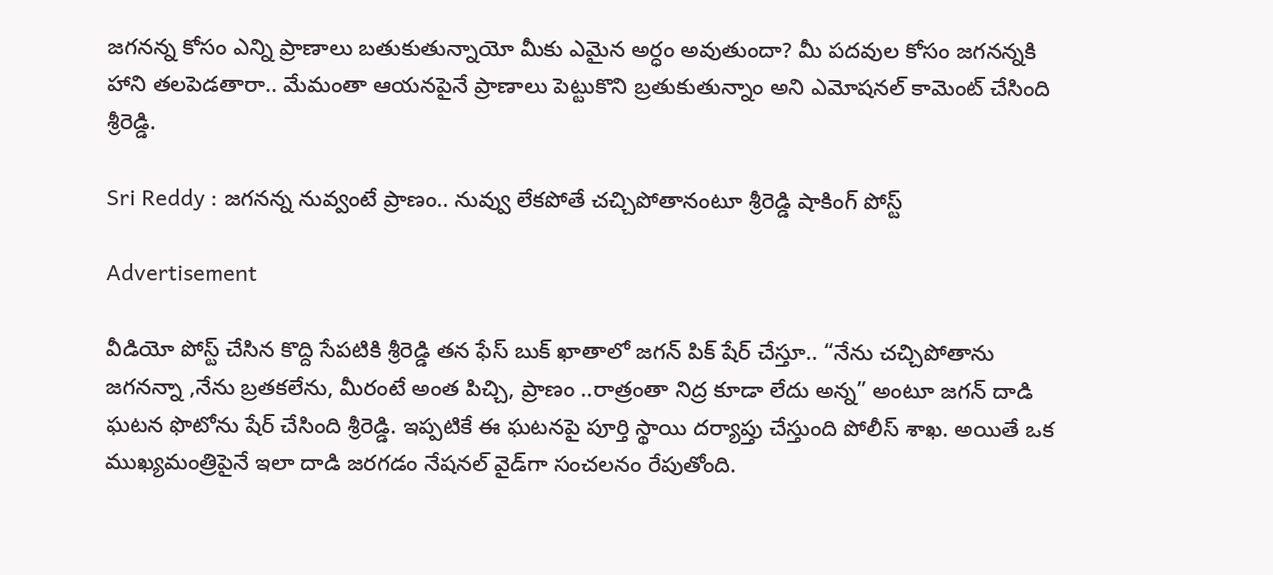జగనన్న కోసం ఎన్ని ప్రాణాలు బతుకుతున్నాయో మీకు ఎమైన అర్ధం అవుతుందా? మీ ప‌ద‌వుల కోసం జ‌గ‌నన్న‌కి హాని త‌ల‌పెడ‌తారా.. మేమంతా ఆయ‌న‌పైనే ప్రాణాలు పెట్టుకొని బ్ర‌తుకుతున్నాం అని ఎమోష‌న‌ల్ కామెంట్ చేసింది శ్రీరెడ్డి.

Sri Reddy : జ‌గ‌నన్న నువ్వంటే ప్రాణం.. నువ్వు లేక‌పోతే చ‌చ్చిపోతానంటూ శ్రీరెడ్డి షాకింగ్ పోస్ట్

Advertisement

వీడియో పోస్ట్ చేసిన కొద్ది సేప‌టికి శ్రీరెడ్డి త‌న ఫేస్ బుక్ ఖాతాలో జ‌గన్ పిక్ షేర్ చేస్తూ.. “నేను చచ్చిపోతాను జగనన్నా ,నేను బ్రతకలేను, మీరంటే అంత పిచ్చి, ప్రాణం ..రాత్రంతా నిద్ర కూడా లేదు అన్న” అంటూ జగన్‌ దాడి ఘటన ఫొటోను షేర్ చేసింది శ్రీరెడ్డి. ఇప్పటికే ఈ ఘటనపై పూర్తి స్థాయి దర్యాప్తు చేస్తుంది పోలీస్ శాఖ. అయితే ఒక ముఖ్యమంత్రిపైనే ఇలా దాడి జరగడం నేషనల్ వైడ్‌గా సంచలనం రేపుతోంది.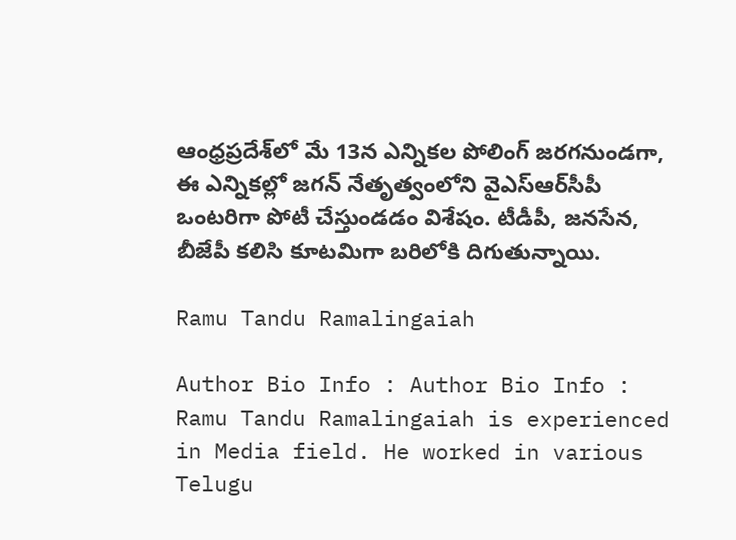ఆంధ్రప్రదేశ్‌లో మే 13న ఎన్నికల పోలింగ్ జరగనుండ‌గా, ఈ ఎన్నికల్లో జగన్ నేతృత్వంలోని వైఎస్ఆర్‌సీపీ ఒంటరిగా పోటీ చేస్తుండ‌డం విశేషం. టీడీపీ, జనసేన, బీజేపీ కలిసి కూటమిగా బరిలోకి దిగుతున్నాయి.

Ramu Tandu Ramalingaiah

Author Bio Info : Author Bio Info : Ramu Tandu Ramalingaiah is experienced in Media field. He worked in various Telugu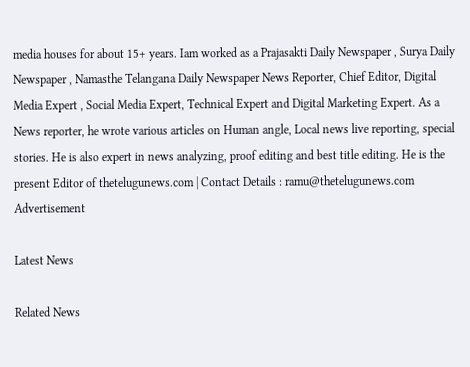media houses for about 15+ years. Iam worked as a Prajasakti Daily Newspaper , Surya Daily Newspaper , Namasthe Telangana Daily Newspaper News Reporter, Chief Editor, Digital Media Expert , Social Media Expert, Technical Expert and Digital Marketing Expert. As a News reporter, he wrote various articles on Human angle, Local news live reporting, special stories. He is also expert in news analyzing, proof editing and best title editing. He is the present Editor of thetelugunews.com | Contact Details : ramu@thetelugunews.com
Advertisement

Latest News

Related News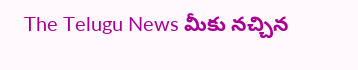The Telugu News మీకు నచ్చిన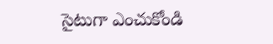సైటుగా ఎంచుకోండి